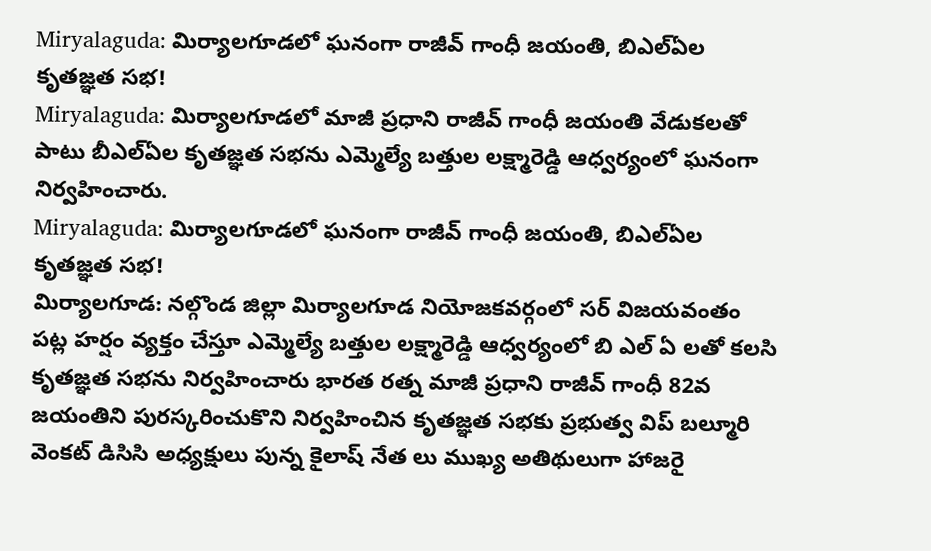Miryalaguda: మిర్యాలగూడలో ఘనంగా రాజీవ్ గాంధీ జయంతి, బిఎల్ఏల కృతజ్ఞత సభ!
Miryalaguda: మిర్యాలగూడలో మాజీ ప్రధాని రాజీవ్ గాంధీ జయంతి వేడుకలతో పాటు బీఎల్ఏల కృతజ్ఞత సభను ఎమ్మెల్యే బత్తుల లక్ష్మారెడ్డి ఆధ్వర్యంలో ఘనంగా నిర్వహించారు.
Miryalaguda: మిర్యాలగూడలో ఘనంగా రాజీవ్ గాంధీ జయంతి, బిఎల్ఏల కృతజ్ఞత సభ!
మిర్యాలగూడ: నల్గొండ జిల్లా మిర్యాలగూడ నియోజకవర్గంలో సర్ విజయవంతం పట్ల హర్షం వ్యక్తం చేస్తూ ఎమ్మెల్యే బత్తుల లక్ష్మారెడ్డి ఆధ్వర్యంలో బి ఎల్ ఏ లతో కలసి కృతజ్ఞత సభను నిర్వహించారు భారత రత్న మాజీ ప్రధాని రాజీవ్ గాంధీ 82వ జయంతిని పురస్కరించుకొని నిర్వహించిన కృతజ్ఞత సభకు ప్రభుత్వ విప్ బల్మూరి వెంకట్ డిసిసి అధ్యక్షులు పున్న కైలాష్ నేత లు ముఖ్య అతిథులుగా హాజరై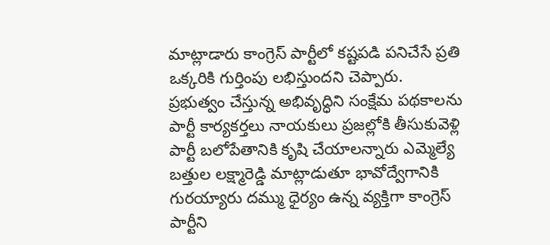మాట్లాడారు కాంగ్రెస్ పార్టీలో కష్టపడి పనిచేసే ప్రతి ఒక్కరికి గుర్తింపు లభిస్తుందని చెప్పారు.
ప్రభుత్వం చేస్తున్న అభివృద్ధిని సంక్షేమ పథకాలను పార్టీ కార్యకర్తలు నాయకులు ప్రజల్లోకి తీసుకువెళ్లి పార్టీ బలోపేతానికి కృషి చేయాలన్నారు ఎమ్మెల్యే బత్తుల లక్ష్మారెడ్డి మాట్లాడుతూ భావోద్వేగానికి గురయ్యారు దమ్ము ధైర్యం ఉన్న వ్యక్తిగా కాంగ్రెస్ పార్టీని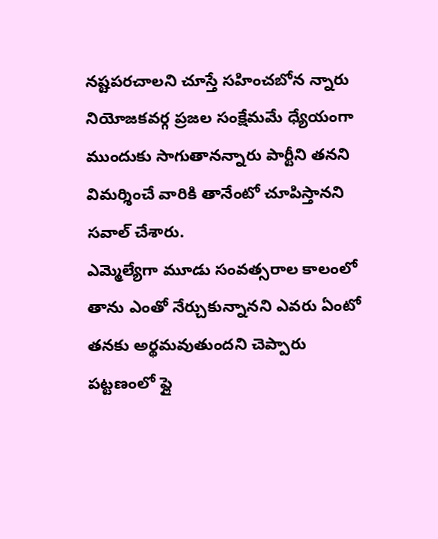నష్టపరచాలని చూస్తే సహించబోన న్నారు నియోజకవర్గ ప్రజల సంక్షేమమే ధ్యేయంగా ముందుకు సాగుతానన్నారు పార్టీని తనని విమర్శించే వారికి తానేంటో చూపిస్తానని సవాల్ చేశారు.
ఎమ్మెల్యేగా మూడు సంవత్సరాల కాలంలో తాను ఎంతో నేర్చుకున్నానని ఎవరు ఏంటో తనకు అర్థమవుతుందని చెప్పారు పట్టణంలో ఫ్లై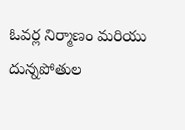ఓవర్ల నిర్మాణం మరియు దున్నపోతుల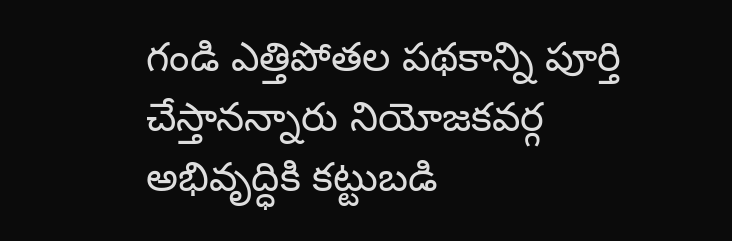గండి ఎత్తిపోతల పథకాన్ని పూర్తి చేస్తానన్నారు నియోజకవర్గ అభివృద్ధికి కట్టుబడి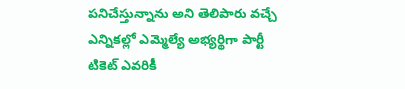పనిచేస్తున్నాను అని తెలిపారు వచ్చే ఎన్నికల్లో ఎమ్మెల్యే అభ్యర్థిగా పార్టీ టికెట్ ఎవరికీ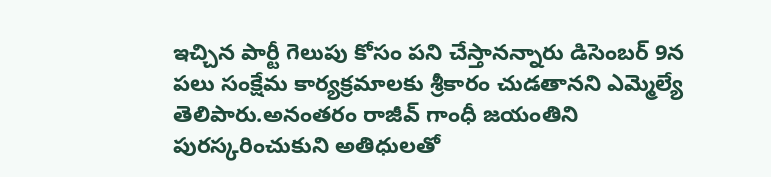ఇచ్చిన పార్టీ గెలుపు కోసం పని చేస్తానన్నారు డిసెంబర్ 9న పలు సంక్షేమ కార్యక్రమాలకు శ్రీకారం చుడతానని ఎమ్మెల్యే తెలిపారు.అనంతరం రాజీవ్ గాంధీ జయంతిని పురస్కరించుకుని అతిధులతో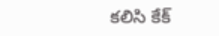కలిసి కేక్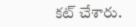కట్ చేశారు.